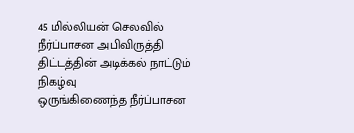45 மில்லியன் செலவில் நீர்ப்பாசன அபிவிருத்தி திட்டத்தின் அடிக்கல் நாட்டும் நிகழ்வு
ஒருங்கிணைந்த நீர்ப்பாசன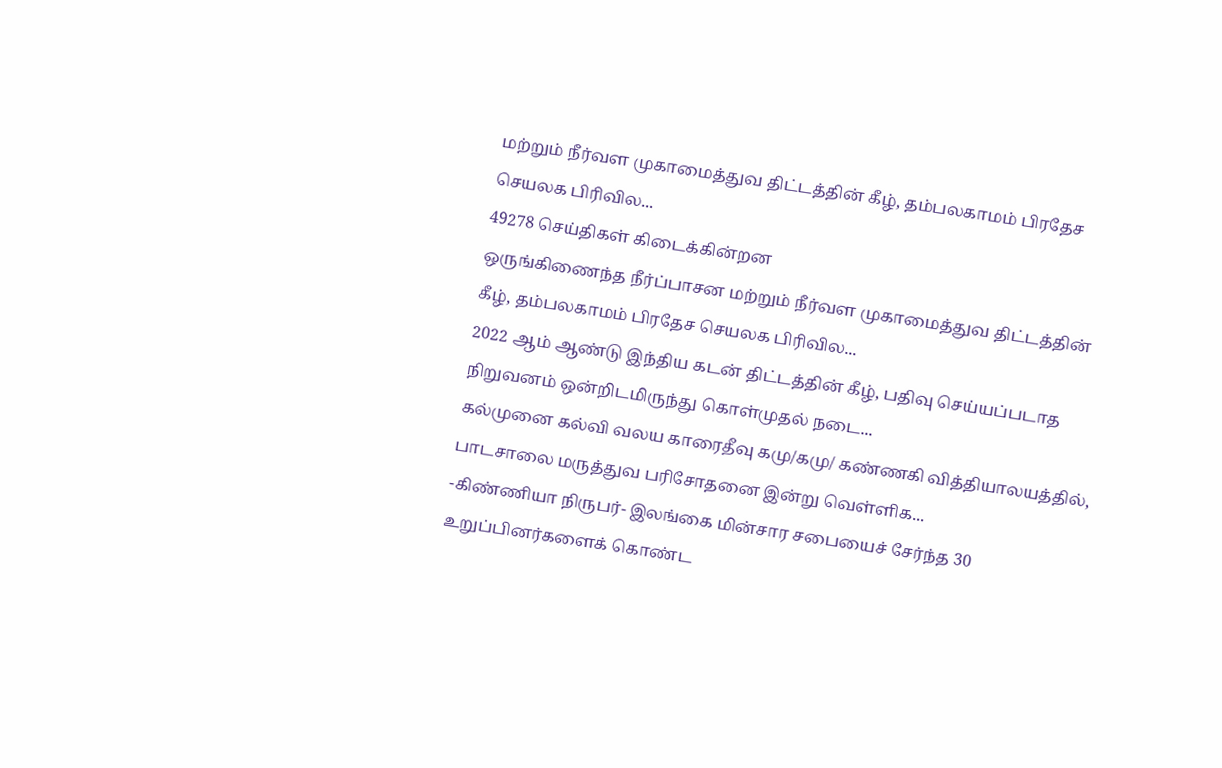மற்றும் நீர்வள முகாமைத்துவ திட்டத்தின் கீழ், தம்பலகாமம் பிரதேச செயலக பிரிவில...
49278 செய்திகள் கிடைக்கின்றன
ஒருங்கிணைந்த நீர்ப்பாசன மற்றும் நீர்வள முகாமைத்துவ திட்டத்தின் கீழ், தம்பலகாமம் பிரதேச செயலக பிரிவில...
2022 ஆம் ஆண்டு இந்திய கடன் திட்டத்தின் கீழ், பதிவு செய்யப்படாத நிறுவனம் ஒன்றிடமிருந்து கொள்முதல் நடை...
கல்முனை கல்வி வலய காரைதீவு கமு/கமு/ கண்ணகி வித்தியாலயத்தில், பாடசாலை மருத்துவ பரிசோதனை இன்று வெள்ளிக...
-கிண்ணியா நிருபர்- இலங்கை மின்சார சபையைச் சேர்ந்த 30 உறுப்பினர்களைக் கொண்ட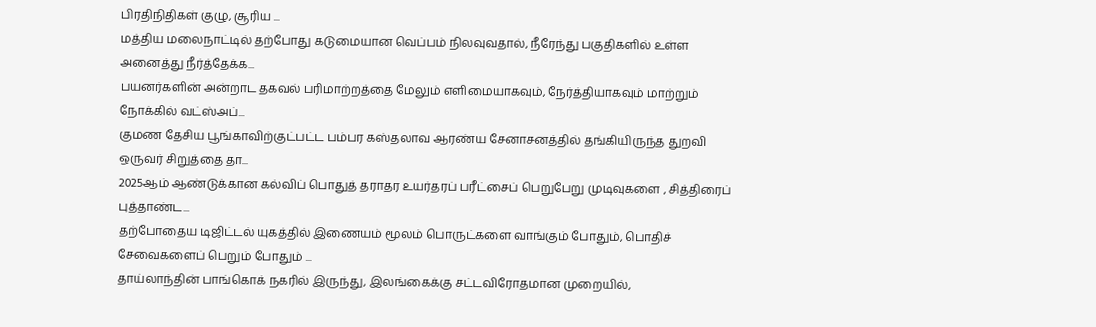பிரதிநிதிகள் குழு, சூரிய ...
மத்திய மலைநாட்டில் தற்போது கடுமையான வெப்பம் நிலவுவதால், நீரேந்து பகுதிகளில் உள்ள அனைத்து நீர்த்தேக்க...
பயனர்களின் அன்றாட தகவல் பரிமாற்றத்தை மேலும் எளிமையாகவும், நேர்த்தியாகவும் மாற்றும் நோக்கில் வட்ஸ்அப்...
குமண தேசிய பூங்காவிற்குட்பட்ட பம்பர கஸ்தலாவ ஆரண்ய சேனாசனத்தில் தங்கியிருந்த துறவி ஒருவர் சிறுத்தை தா...
2025ஆம் ஆண்டுக்கான கல்விப் பொதுத் தராதர உயர்தரப் பரீட்சைப் பெறுபேறு முடிவுகளை , சித்திரைப் புத்தாண்ட...
தற்போதைய டிஜிட்டல் யுகத்தில் இணையம் மூலம் பொருட்களை வாங்கும் போதும், பொதிச் சேவைகளைப் பெறும் போதும் ...
தாய்லாந்தின் பாங்கொக் நகரில் இருந்து, இலங்கைக்கு சட்டவிரோதமான முறையில்,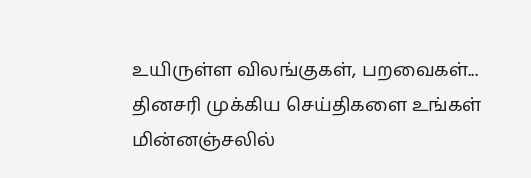உயிருள்ள விலங்குகள், பறவைகள்...
தினசரி முக்கிய செய்திகளை உங்கள் மின்னஞ்சலில்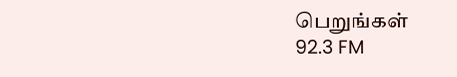பெறுங்கள்
92.3 FM